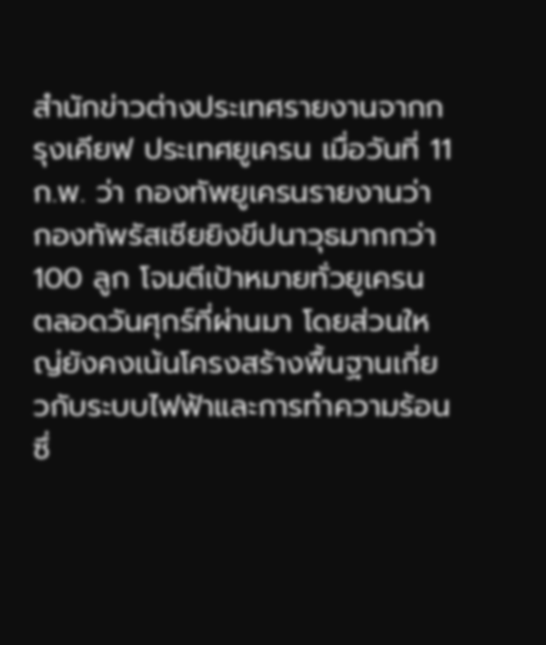สำนักข่าวต่างประเทศรายงานจากกรุงเคียฟ ประเทศยูเครน เมื่อวันที่ 11 ก.พ. ว่า กองทัพยูเครนรายงานว่า กองทัพรัสเซียยิงขีปนาวุธมากกว่า 100 ลูก โจมตีเป้าหมายทั่วยูเครน ตลอดวันศุกร์ที่ผ่านมา โดยส่วนใหญ่ยังคงเน้นโครงสร้างพื้นฐานเกี่ยวกับระบบไฟฟ้าและการทำความร้อน ซึ่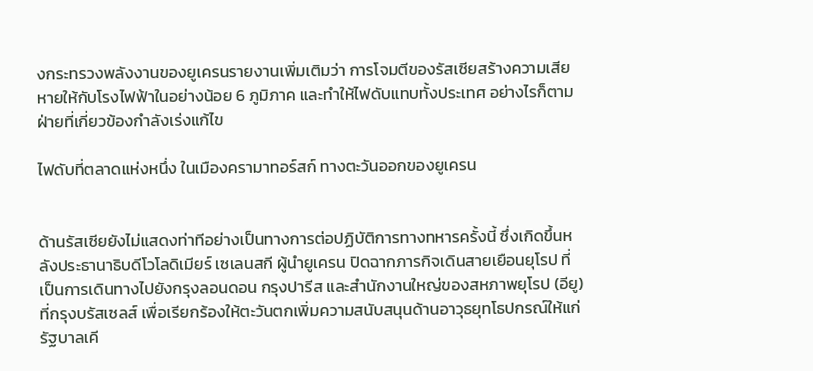งกระทรวงพลังงานของยูเครนรายงานเพิ่มเติมว่า การโจมตีของรัสเซียสร้างความเสียหายให้กับโรงไฟฟ้าในอย่างน้อย 6 ภูมิภาค และทำให้ไฟดับแทบทั้งประเทศ อย่างไรก็ตาม ฝ่ายที่เกี่ยวข้องกำลังเร่งแก้ไข

ไฟดับที่ตลาดแห่งหนึ่ง ในเมืองครามาทอร์สก์ ทางตะวันออกของยูเครน


ด้านรัสเซียยังไม่แสดงท่าทีอย่างเป็นทางการต่อปฏิบัติการทางทหารครั้งนี้ ซึ่งเกิดขึ้นหลังประธานาธิบดีโวโลดิเมียร์ เซเลนสกี ผู้นำยูเครน ปิดฉากภารกิจเดินสายเยือนยุโรป ที่เป็นการเดินทางไปยังกรุงลอนดอน กรุงปารีส และสำนักงานใหญ่ของสหภาพยุโรป (อียู) ที่กรุงบรัสเซลส์ เพื่อเรียกร้องให้ตะวันตกเพิ่มความสนับสนุนด้านอาวุธยุทโธปกรณ์ให้แก่รัฐบาลเคี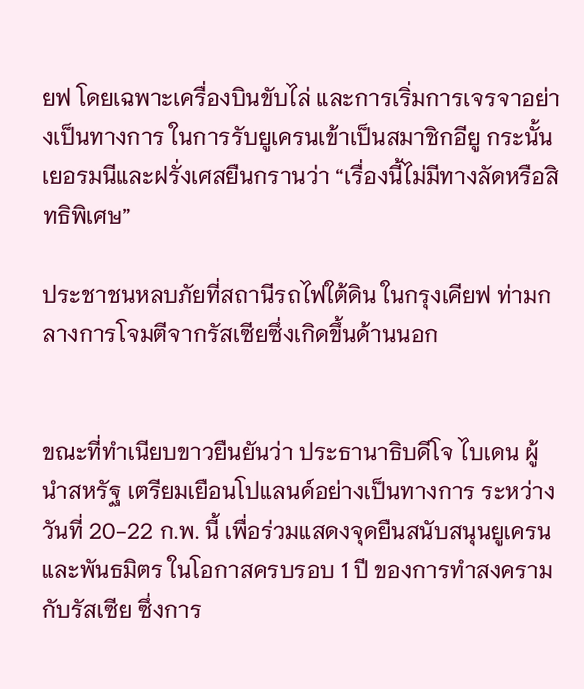ยฟ โดยเฉพาะเครื่องบินขับไล่ และการเริ่มการเจรจาอย่างเป็นทางการ ในการรับยูเครนเข้าเป็นสมาชิกอียู กระนั้น เยอรมนีและฝรั่งเศสยืนกรานว่า “เรื่องนี้ไม่มีทางลัดหรือสิทธิพิเศษ”

ประชาชนหลบภัยที่สถานีรถไฟใต้ดิน ในกรุงเคียฟ ท่ามกลางการโจมตีจากรัสเซียซึ่งเกิดขึ้นด้านนอก


ขณะที่ทำเนียบขาวยืนยันว่า ประธานาธิบดีโจ ไบเดน ผู้นำสหรัฐ เตรียมเยือนโปแลนด์อย่างเป็นทางการ ระหว่างวันที่ 20-22 ก.พ. นี้ เพื่อร่วมแสดงจุดยืนสนับสนุนยูเครนและพันธมิตร ในโอกาสครบรอบ 1 ปี ของการทำสงครามกับรัสเซีย ซึ่งการ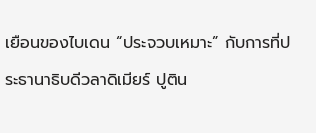เยือนของไบเดน “ประจวบเหมาะ” กับการที่ประธานาธิบดีวลาดิเมียร์ ปูติน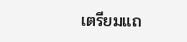เตรียมแถ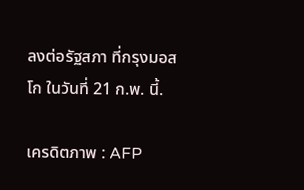ลงต่อรัฐสภา ที่กรุงมอสโก ในวันที่ 21 ก.พ. นี้.

เครดิตภาพ : AFP